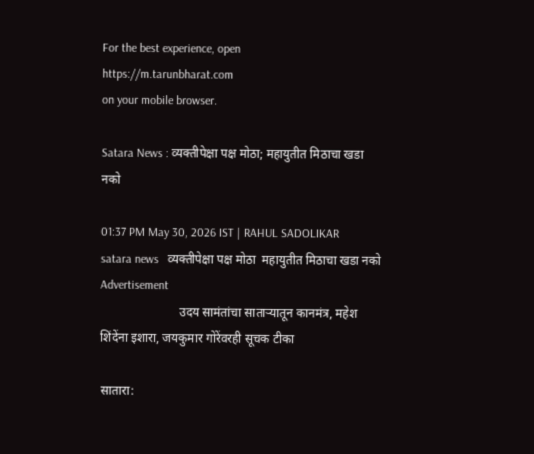For the best experience, open
https://m.tarunbharat.com
on your mobile browser.

Satara News : व्यक्तीपेक्षा पक्ष मोठा; महायुतीत मिठाचा खडा नको

01:37 PM May 30, 2026 IST | RAHUL SADOLIKAR
satara news   व्यक्तीपेक्षा पक्ष मोठा  महायुतीत मिठाचा खडा नको
Advertisement
                         उदय सामंतांचा साताऱ्यातून कानमंत्र, महेश शिंदेंना इशारा, जयकुमार गोरेंवरही सूचक टीका

सातारा: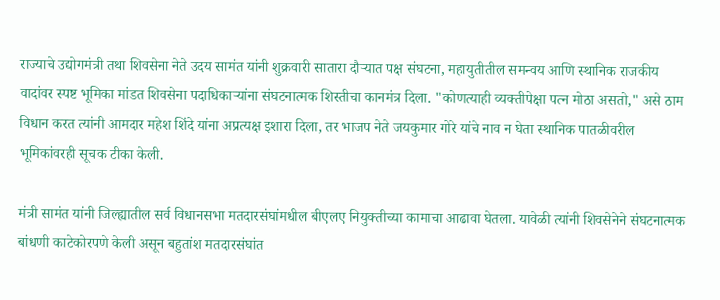राज्याचे उद्योगमंत्री तथा शिवसेना नेते उदय सामंत यांनी शुक्रवारी सातारा दौऱ्यात पक्ष संघटना, महायुतीतील समन्वय आणि स्थानिक राजकीय वादांवर स्पष्ट भूमिका मांडत शिवसेना पदाधिकाऱ्यांना संघटनात्मक शिस्तीचा कानमंत्र दिला. "कोणत्याही व्यक्तीपेक्षा पत्न मोठा असतो," असे ठाम विधान करत त्यांनी आमदार महेश शिंदे यांना अप्रत्यक्ष इशारा दिला, तर भाजप नेते जयकुमार गोरे यांचे नाव न घेता स्थानिक पातळीवरील भूमिकांवरही सूचक टीका केली.

मंत्री सामंत यांनी जिल्ह्यातील सर्व विधानसभा मतदारसंघांमधील बीएलए नियुक्तीच्या कामाचा आढावा घेतला. यावेळी त्यांनी शिवसेनेने संघटनात्मक बांधणी काटेकोरपणे केली असून बहुतांश मतदारसंघांत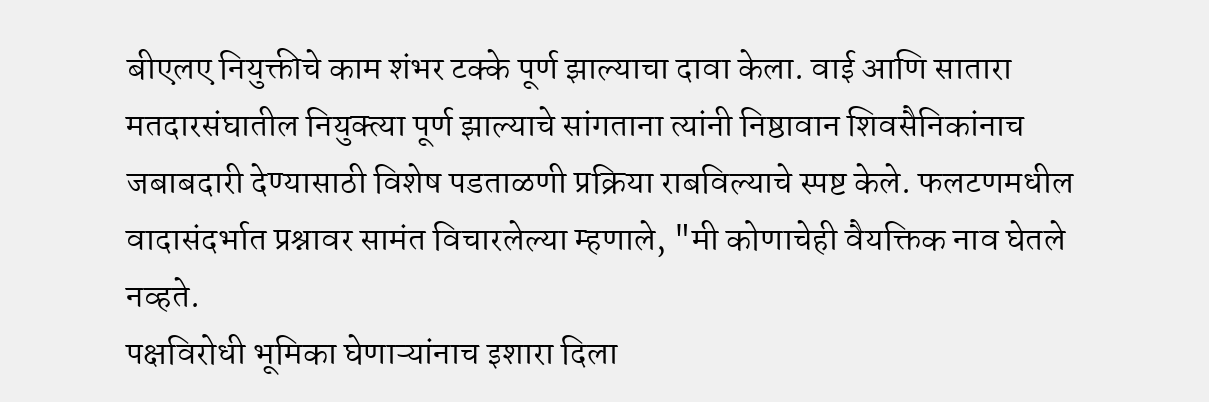बीएलए नियुक्तीचे काम शंभर टक्के पूर्ण झाल्याचा दावा केला. वाई आणि सातारा मतदारसंघातील नियुक्त्या पूर्ण झाल्याचे सांगताना त्यांनी निष्ठावान शिवसैनिकांनाच जबाबदारी देण्यासाठी विशेष पडताळणी प्रक्रिया राबविल्याचे स्पष्ट केले. फलटणमधील वादासंदर्भात प्रश्नावर सामंत विचारलेल्या म्हणाले, "मी कोणाचेही वैयक्तिक नाव घेतले नव्हते.
पक्षविरोधी भूमिका घेणाऱ्यांनाच इशारा दिला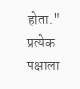होता." प्रत्येक पक्षाला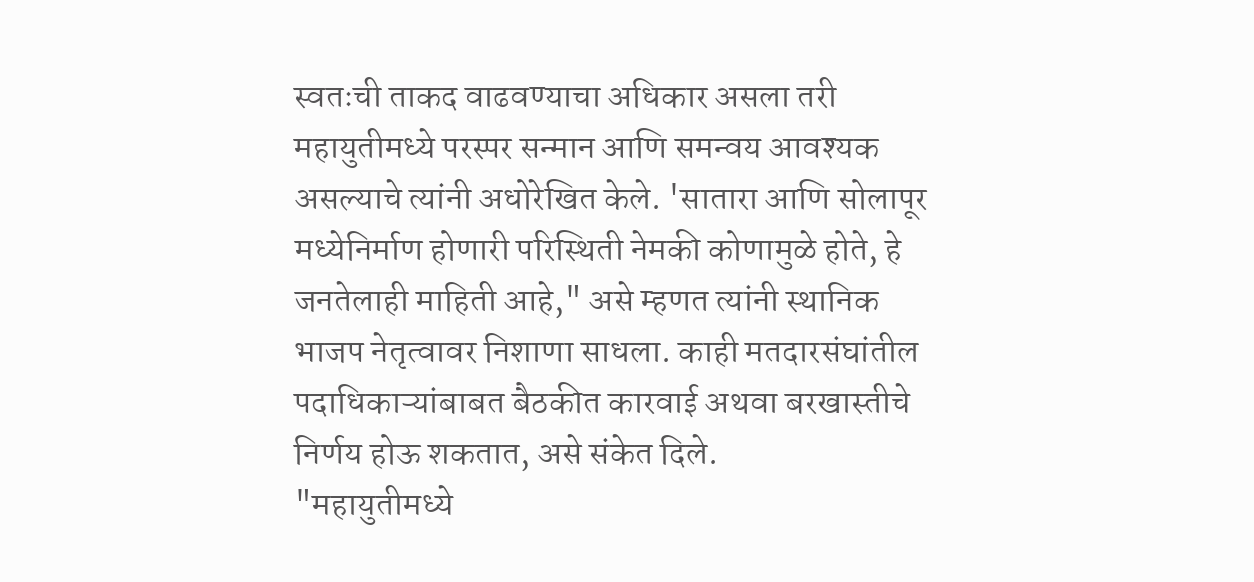स्वतःची ताकद वाढवण्याचा अधिकार असला तरी महायुतीमध्ये परस्पर सन्मान आणि समन्वय आवश्यक असल्याचे त्यांनी अधोरेखित केले. 'सातारा आणि सोलापूर मध्येनिर्माण होणारी परिस्थिती नेमकी कोणामुळे होते, हे जनतेलाही माहिती आहे," असे म्हणत त्यांनी स्थानिक भाजप नेतृत्वावर निशाणा साधला. काही मतदारसंघांतील पदाधिकाऱ्यांबाबत बैठकीत कारवाई अथवा बरखास्तीचे निर्णय होऊ शकतात, असे संकेत दिले.
"महायुतीमध्ये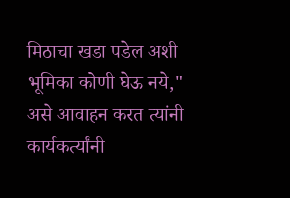मिठाचा खडा पडेल अशी भूमिका कोणी घेऊ नये," असे आवाहन करत त्यांनी कार्यकर्त्यांनी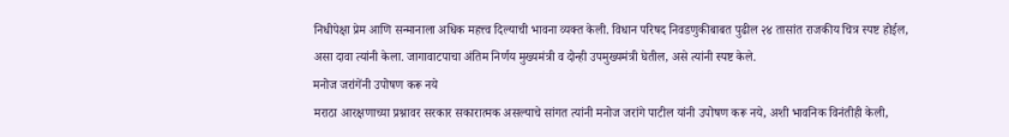निधीपेक्षा प्रेम आणि सन्मानाला अधिक महत्त्व दिल्याची भावना व्यक्त केली. विधान परिषद निवडणुकीबाबत पुढील २४ तासांत राजकीय चित्र स्पष्ट होईल, असा दावा त्यांनी केला. जागावाटपाचा अंतिम निर्णय मुख्यमंत्री व दोन्ही उपमुख्यमंत्री घेतील, असे त्यांनी स्पष्ट केले.
मनोज जरांगेंनी उपोषण करू नये
मराठा आरक्षणाच्या प्रश्नावर सरकार सकारात्मक असल्याचे सांगत त्यांनी मनोज जरांगे पाटील यांनी उपोषण करू नये, अशी भावनिक विनंतीही केली,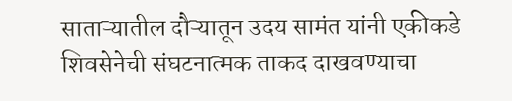साताऱ्यातील दौऱ्यातून उदय सामंत यांनी एकीकडे शिवसेनेची संघटनात्मक ताकद दाखवण्याचा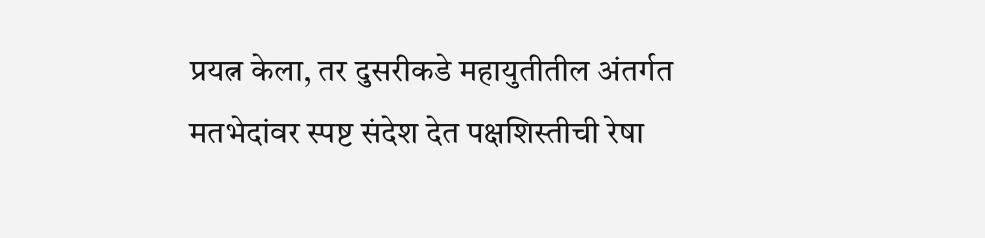प्रयत्न केला, तर दुसरीकडे महायुतीतील अंतर्गत मतभेदांवर स्पष्ट संदेश देत पक्षशिस्तीची रेषा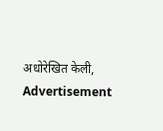अधोरेखित केली,
Advertisement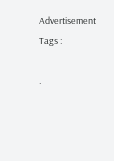Advertisement
Tags :

.